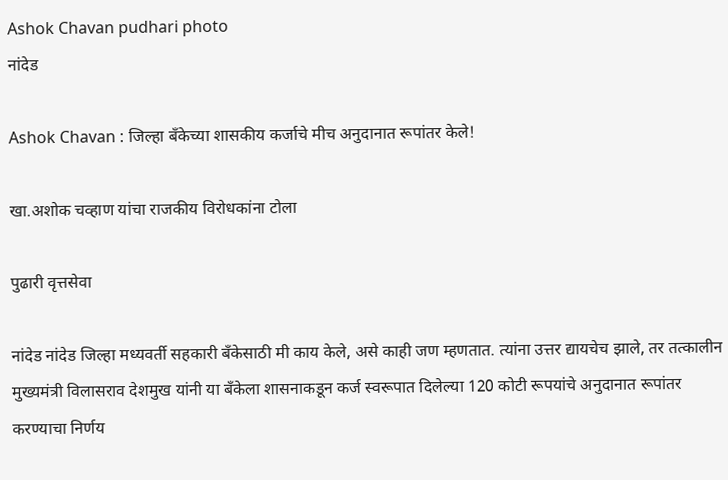Ashok Chavan pudhari photo
नांदेड

Ashok Chavan : जिल्हा बँकेच्या शासकीय कर्जाचे मीच अनुदानात रूपांतर केले!

खा.अशोक चव्हाण यांचा राजकीय विरोधकांना टोला

पुढारी वृत्तसेवा

नांदेड नांदेड जिल्हा मध्यवर्ती सहकारी बँकेसाठी मी काय केले, असे काही जण म्हणतात. त्यांना उत्तर द्यायचेच झाले, तर तत्कालीन मुख्यमंत्री विलासराव देशमुख यांनी या बँकेला शासनाकडून कर्ज स्वरूपात दिलेल्या 120 कोटी रूपयांचे अनुदानात रूपांतर करण्याचा निर्णय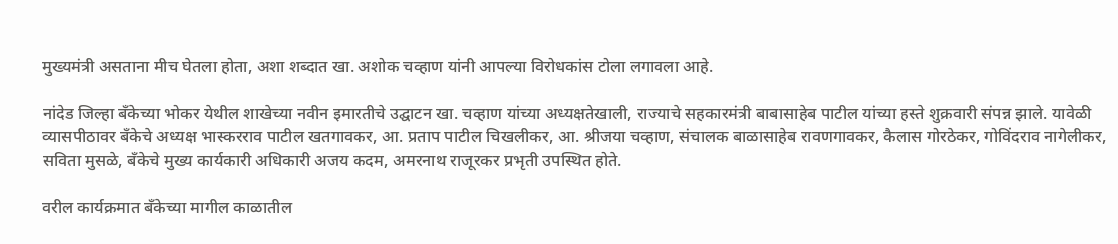मुख्यमंत्री असताना मीच घेतला होता, अशा शब्दात खा. अशोक चव्हाण यांनी आपल्या विरोधकांस टोला लगावला आहे.

नांदेड जिल्हा बँकेच्या भोकर येथील शाखेच्या नवीन इमारतीचे उद्घाटन खा. चव्हाण यांच्या अध्यक्षतेखाली, राज्याचे सहकारमंत्री बाबासाहेब पाटील यांच्या हस्ते शुक्रवारी संपन्न झाले. यावेळी व्यासपीठावर बँकेचे अध्यक्ष भास्करराव पाटील खतगावकर, आ. प्रताप पाटील चिखलीकर, आ. श्रीजया चव्हाण, संचालक बाळासाहेब रावणगावकर, कैलास गोरठेकर, गोविंदराव नागेलीकर, सविता मुसळे, बँकेचे मुख्य कार्यकारी अधिकारी अजय कदम, अमरनाथ राजूरकर प्रभृती उपस्थित होते.

वरील कार्यक्रमात बँकेच्या मागील काळातील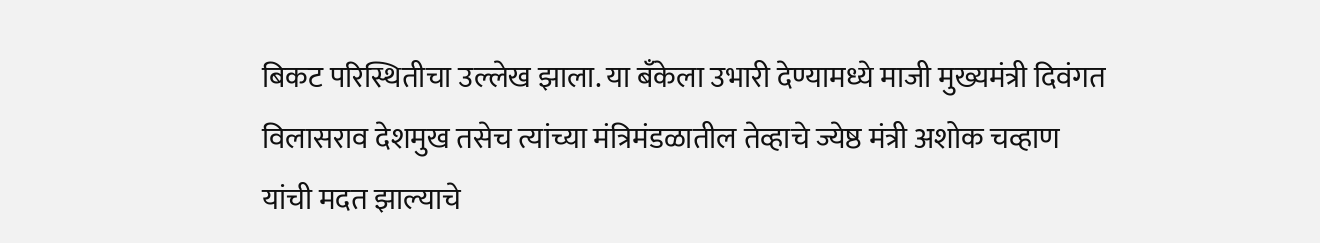बिकट परिस्थितीचा उल्लेख झाला. या बँकेला उभारी देण्यामध्ये माजी मुख्यमंत्री दिवंगत विलासराव देशमुख तसेच त्यांच्या मंत्रिमंडळातील तेव्हाचे ज्येष्ठ मंत्री अशोक चव्हाण यांची मदत झाल्याचे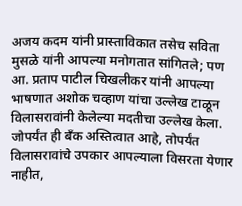अजय कदम यांनी प्रास्ताविकात तसेच सविता मुसळे यांनी आपल्या मनोगतात सांगितले; पण आ. प्रताप पाटील चिखलीकर यांनी आपल्या भाषणात अशोक चव्हाण यांचा उल्लेख टाळून विलासरावांनी केलेल्या मदतीचा उल्लेख केला. जोपर्यंत ही बँक अस्तित्वात आहे, तोपर्यंत विलासरावांचे उपकार आपल्याला विसरता येणार नाहीत,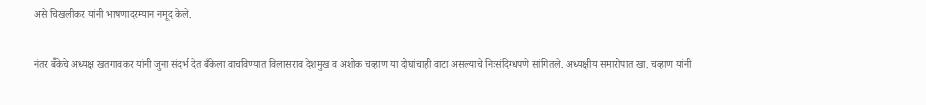असे चिखलीकर यांनी भाषणादरम्यान नमूद केले.

नंतर बॅँकेचे अध्यक्ष खतगावकर यांनी जुना संदर्भ देत बँकेला वाचविण्यात विलासराव देशमुख व अशोक चव्हाण या दोघांचाही वाटा असल्याचे निःसंदिग्धपणे सांगितले. अध्यक्षीय समारोपात खा. चव्हाण यांनी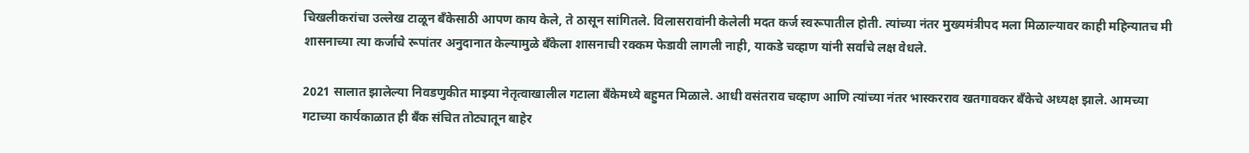चिखलीकरांचा उल्लेख टाळून बँकेसाठी आपण काय केले, ते ठासून सांगितले. विलासरावांनी केलेली मदत कर्ज स्वरूपातील होती. त्यांच्या नंतर मुख्यमंत्रीपद मला मिळाल्यावर काही महिन्यातच मी शासनाच्या त्या कर्जाचे रूपांतर अनुदानात केल्यामुळे बँकेला शासनाची रक्कम फेडावी लागली नाही, याकडे चव्हाण यांनी सर्वांचे लक्ष वेधले.

2021 सालात झालेल्या निवडणुकीत माझ्या नेतृत्वाखालील गटाला बँकेमध्ये बहुमत मिळाले. आधी वसंतराव चव्हाण आणि त्यांच्या नंतर भास्करराव खतगावकर बँकेचे अध्यक्ष झाले. आमच्या गटाच्या कार्यकाळात ही बँक संचित तोट्यातून बाहेर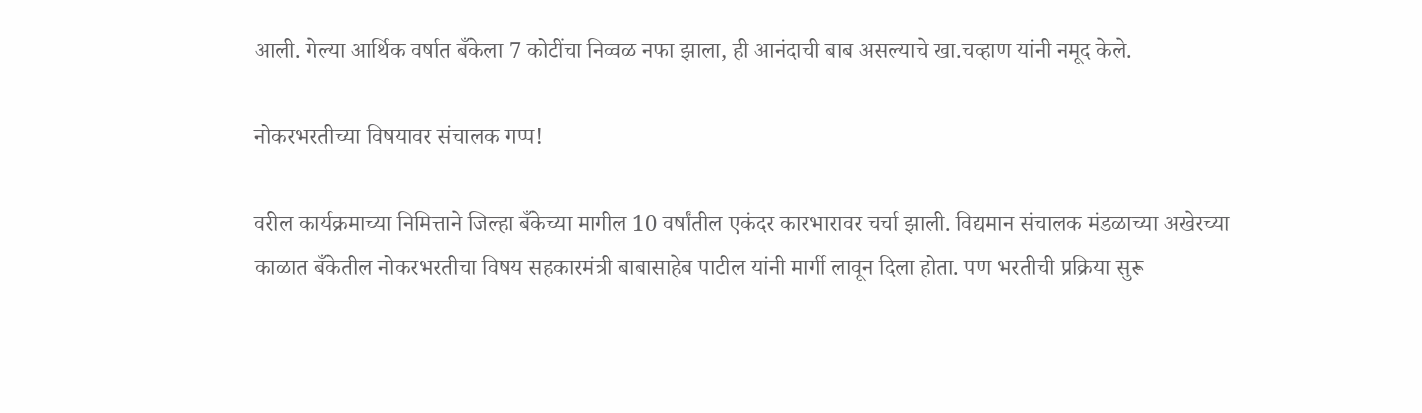आली. गेल्या आर्थिक वर्षात बँकेला 7 कोटींचा निव्वळ नफा झाला, ही आनंदाची बाब असल्याचे खा.चव्हाण यांनी नमूद केले.

नोकरभरतीच्या विषयावर संचालक गप्प!

वरील कार्यक्रमाच्या निमित्ताने जिल्हा बँकेच्या मागील 10 वर्षांतील एकंदर कारभारावर चर्चा झाली. विद्यमान संचालक मंडळाच्या अखेरच्या काळात बँकेतील नोकरभरतीचा विषय सहकारमंत्री बाबासाहेब पाटील यांनी मार्गी लावून दिला होता. पण भरतीची प्रक्रिया सुरू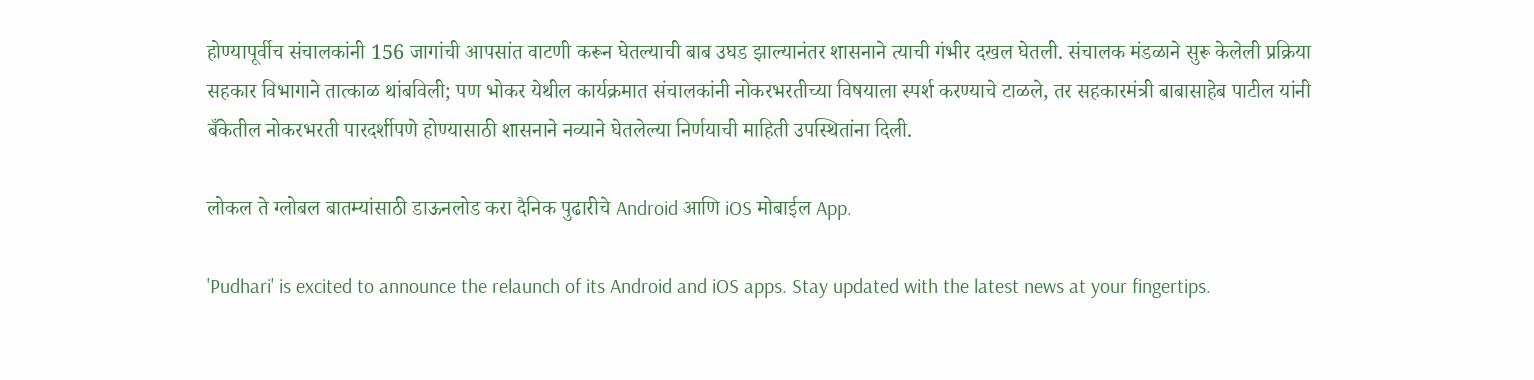होण्यापूर्वीच संचालकांनी 156 जागांची आपसांत वाटणी करून घेतल्याची बाब उघड झाल्यानंतर शासनाने त्याची गंभीर दखल घेतली. संचालक मंडळाने सुरू केलेली प्रक्रिया सहकार विभागाने तात्काळ थांबविली; पण भोकर येथील कार्यक्रमात संचालकांनी नोकरभरतीच्या विषयाला स्पर्श करण्याचे टाळले, तर सहकारमंत्री बाबासाहेब पाटील यांनी बँकेतील नोकरभरती पारदर्शीपणे होण्यासाठी शासनाने नव्याने घेतलेल्या निर्णयाची माहिती उपस्थितांना दिली.

लोकल ते ग्लोबल बातम्यांसाठी डाऊनलोड करा दैनिक पुढारीचे Android आणि iOS मोबाईल App.

'Pudhari' is excited to announce the relaunch of its Android and iOS apps. Stay updated with the latest news at your fingertips.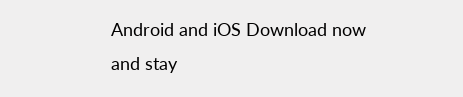Android and iOS Download now and stay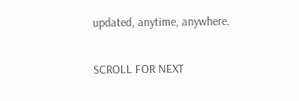updated, anytime, anywhere.

SCROLL FOR NEXT